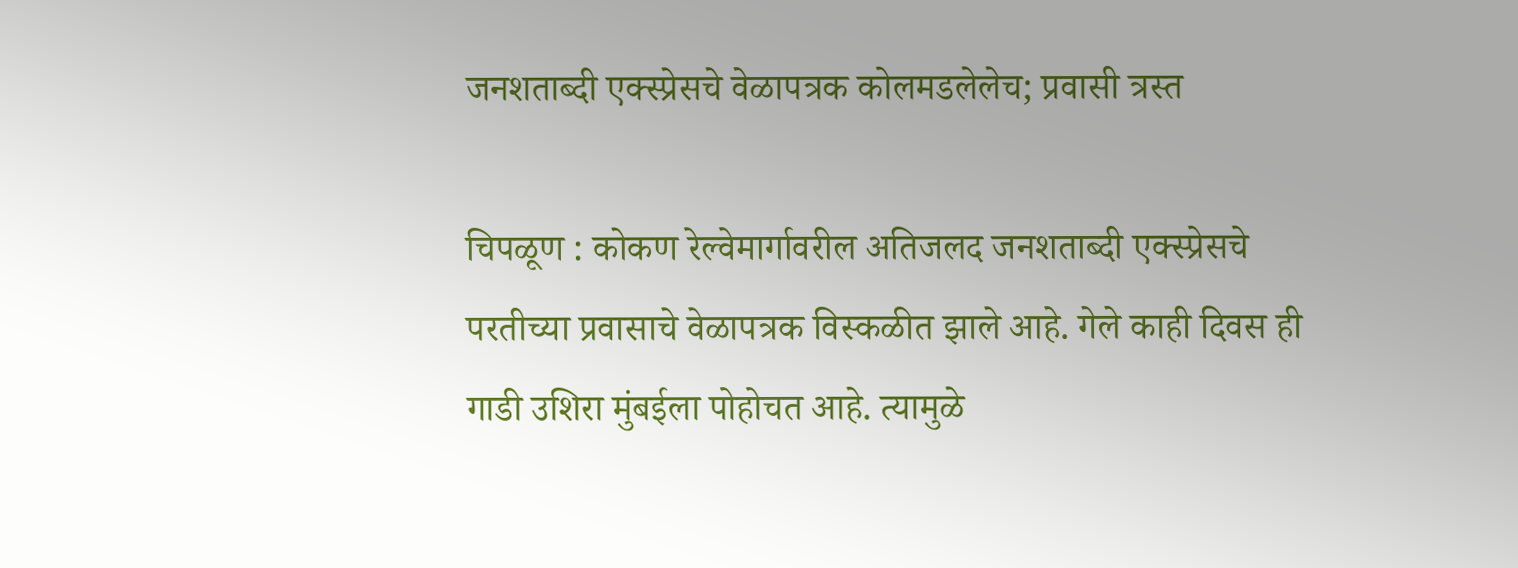जनशताब्दी एक्स्प्रेसचे वेळापत्रक कोलमडलेलेच; प्रवासी त्रस्त

चिपळूण : कोकण रेल्वेमार्गावरील अतिजलद जनशताब्दी एक्स्प्रेसचे परतीच्या प्रवासाचे वेळापत्रक विस्कळीत झाले आहे. गेले काही दिवस ही गाडी उशिरा मुंबईला पोहोचत आहे. त्यामुळे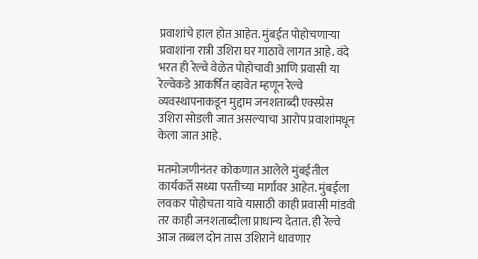प्रवाशांचे हाल होत आहेत. मुंबईत पोहोचणाऱ्या प्रवाशांना रात्री उशिरा घर गाठावे लागत आहे. वंदे भरत ही रेल्वे वेळेत पोहोचावी आणि प्रवासी या रेल्वेकडे आकर्षित व्हावेत म्हणून रेल्वे व्यवस्थापनाकडून मुद्दाम जनशताब्दी एक्स्प्रेस उशिरा सोडली जात असल्याचा आरोप प्रवाशांमधून केला जात आहे.

मतमोजणीनंतर कोकणात आलेले मुंबईतील कार्यकर्ते सध्या परतीच्या मार्गावर आहेत. मुंबईला लवकर पोहोचता यावे यासाठी काही प्रवासी मांडवी तर काही जनशताब्दीला प्राधान्य देतात. ही रेल्वे आज तब्बल दोन तास उशिराने धावणार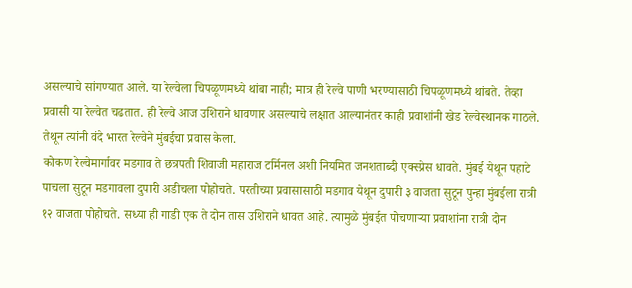असल्याचे सांगण्यात आले. या रेल्वेला चिपळूणमध्ये थांबा नाही; मात्र ही रेल्वे पाणी भरण्यासाठी चिपळूणमध्ये थांबते. तेव्हा प्रवासी या रेल्वेत चढतात. ही रेल्वे आज उशिराने धावणार असल्याचे लक्षात आल्यानंतर काही प्रवाशांनी खेड रेल्वेस्थानक गाठले. तेथून त्यांनी वंदे भारत रेल्वेने मुंबईचा प्रवास केला.
कोकण रेल्वेमार्गावर मडगाव ते छत्रपती शिवाजी महाराज टर्मिनल अशी नियमित जनशताब्दी एक्स्प्रेस धावते. मुंबई येथून पहाटे पाचला सुटून मडगावला दुपारी अडीचला पोहोचते. परतीच्या प्रवासासाठी मडगाव येथून दुपारी ३ वाजता सुटून पुन्हा मुंबईला रात्री १२ वाजता पोहोचते. सध्या ही गाडी एक ते दोन तास उशिराने धावत आहे. त्यामुळे मुंबईत पोचणाऱ्या प्रवाशांना रात्री दोन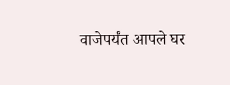वाजेपर्यंत आपले घर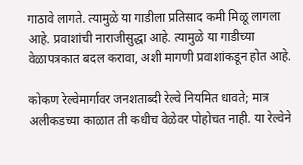गाठावे लागते. त्यामुळे या गाडीला प्रतिसाद कमी मिळू लागला आहे. प्रवाशांची नाराजीसुद्धा आहे. त्यामुळे या गाडीच्या वेळापत्रकात बदल करावा, अशी मागणी प्रवाशांकडून होत आहे.

कोकण रेल्वेमार्गावर जनशताब्दी रेल्वे नियमित धावते; मात्र अलीकडच्या काळात ती कधीच वेळेवर पोहोचत नाही. या रेल्वेने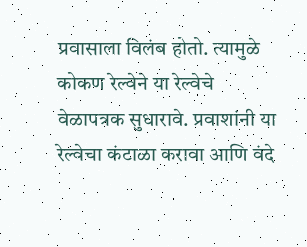प्रवासाला विलंब होतो. त्यामुळे कोकण रेल्वेने या रेल्वेचे वेळापत्रक सुधारावे. प्रवाशांनी या रेल्वेचा कंटाळा करावा आणि वंदे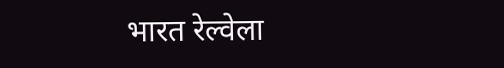भारत रेल्वेला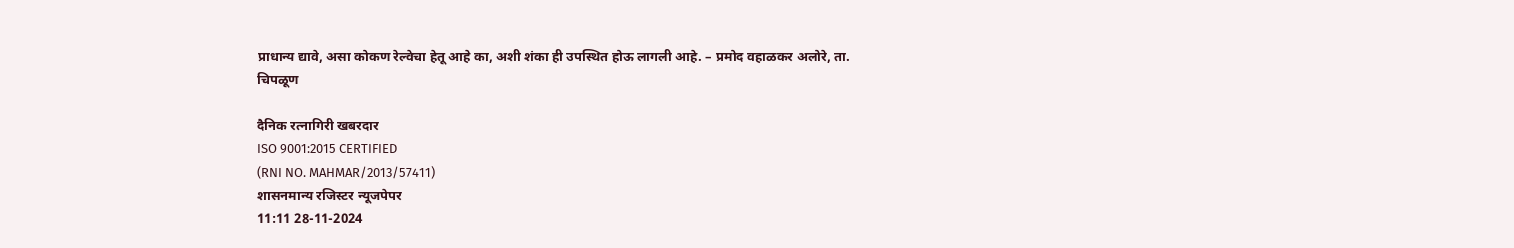प्राधान्य द्यावे, असा कोकण रेल्वेचा हेतू आहे का, अशी शंका ही उपस्थित होऊ लागली आहे. – प्रमोद वहाळकर अलोरे, ता. चिपळूण

दैनिक रत्नागिरी खबरदार
ISO 9001:2015 CERTIFIED
(RNI NO. MAHMAR/2013/57411)
शासनमान्य रजिस्टर न्यूजपेपर
11:11 28-11-2024